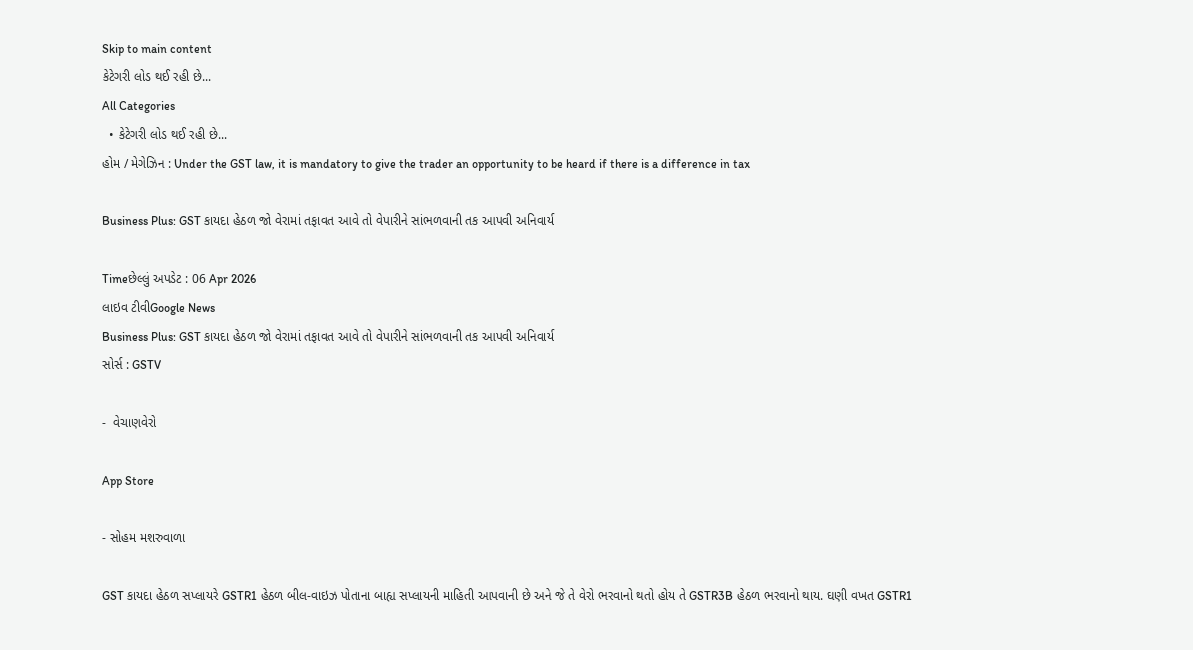Skip to main content
કેટેગરી લોડ થઈ રહી છે...
All Categories
  • કેટેગરી લોડ થઈ રહી છે...
હોમ / મેગેઝિન : Under the GST law, it is mandatory to give the trader an opportunity to be heard if there is a difference in tax

Business Plus: GST કાયદા હેઠળ જો વેરામાં તફાવત આવે તો વેપારીને સાંભળવાની તક આપવી અનિવાર્ય

Timeછેલ્લું અપડેટ : 06 Apr 2026
લાઇવ ટીવીGoogle News
Business Plus: GST કાયદા હેઠળ જો વેરામાં તફાવત આવે તો વેપારીને સાંભળવાની તક આપવી અનિવાર્ય
સોર્સ : GSTV

-  વેચાણવેરો

App Store

- સોહમ મશરુવાળા

GST કાયદા હેઠળ સપ્લાયરે GSTR1 હેઠળ બીલ-વાઇઝ પોતાના બાહ્ય સપ્લાયની માહિતી આપવાની છે અને જે તે વેરો ભરવાનો થતો હોય તે GSTR3B હેઠળ ભરવાનો થાય. ઘણી વખત GSTR1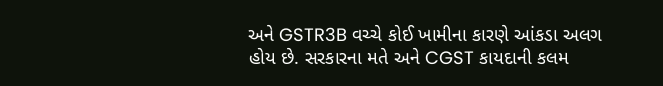અને GSTR3B વચ્ચે કોઈ ખામીના કારણે આંકડા અલગ હોય છે. સરકારના મતે અને CGST કાયદાની કલમ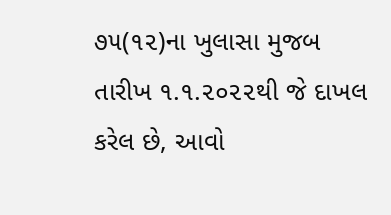૭૫(૧૨)ના ખુલાસા મુજબ તારીખ ૧.૧.૨૦૨૨થી જે દાખલ કરેલ છે, આવો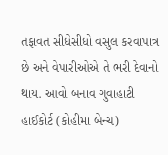તફાવત સીધેસીધો વસુલ કરવાપાત્ર છે અને વેપારીઓએ તે ભરી દેવાનો થાય. આવો બનાવ ગુવાહાટી હાઈકોર્ટ (કોહીમા બેન્ચ)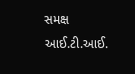સમક્ષ આઈ.ટી.આઈ.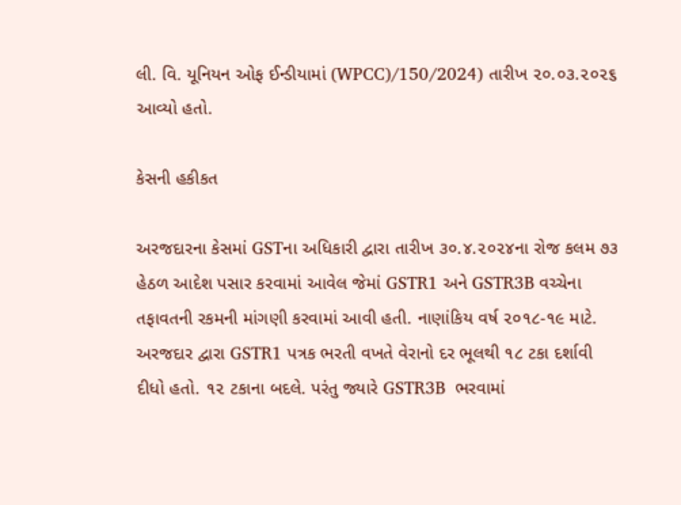લી. વિ. યૂનિયન ઓફ ઈન્ડીયામાં (WPCC)/150/2024) તારીખ ૨૦.૦૩.૨૦૨૬ આવ્યો હતો.

કેસની હકીકત

અરજદારના કેસમાં GSTના અધિકારી દ્વારા તારીખ ૩૦.૪.૨૦૨૪ના રોજ કલમ ૭૩ હેઠળ આદેશ પસાર કરવામાં આવેલ જેમાં GSTR1 અને GSTR3B વચ્ચેના તફાવતની રકમની માંગણી કરવામાં આવી હતી. નાણાંકિય વર્ષ ૨૦૧૮-૧૯ માટે. અરજદાર દ્વારા GSTR1 પત્રક ભરતી વખતે વેરાનો દર ભૂલથી ૧૮ ટકા દર્શાવી દીધો હતો. ૧૨ ટકાના બદલે. પરંતુ જ્યારે GSTR3B  ભરવામાં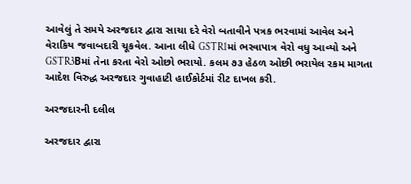આવેલું તે સમયે અરજદાર દ્વારા સાચા દરે વેરો બતાવીને પત્રક ભરવામાં આવેલ અને વેરાકિય જવાબદારી ચૂકવેલ. આના લીધે GSTR1માં ભરવાપાત્ર વેરો વધુ આવ્યો અને  GSTR3Bમાં તેના કરતા વેરો ઓછો ભરાયો. કલમ ૭૩ હેઠળ ઓછી ભરાયેલ રકમ માગતા આદેશ વિરુદ્ધ અરજદાર ગુવાહાટી હાઈકોર્ટમાં રીટ દાખલ કરી.

અરજદારની દલીલ

અરજદાર દ્વારા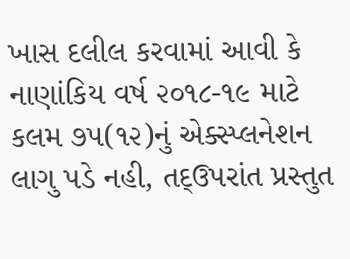ખાસ દલીલ કરવામાં આવી કે નાણાંકિય વર્ષ ૨૦૧૮-૧૯ માટે કલમ ૭૫(૧૨)નું એક્સ્પ્લનેશન લાગુ પડે નહી, તદ્ઉપરાંત પ્રસ્તુત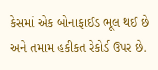કેસમાં એક બોનાફાઈડ ભૂલ થઈ છે અને તમામ હકીકત રેકોર્ડ ઉપર છે.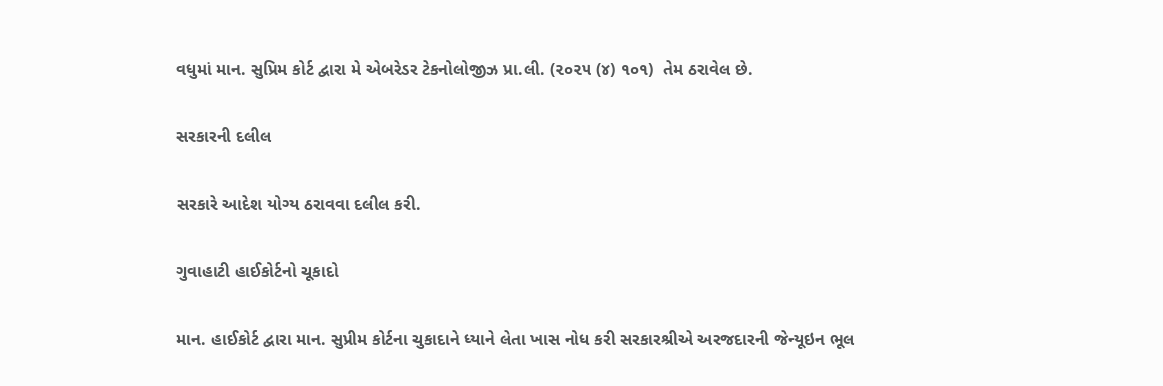વધુમાં માન. સુપ્રિમ કોર્ટ દ્વારા મે એબરેડર ટેકનોલોજીઝ પ્રા.લી. (૨૦૨૫ (૪) ૧૦૧)  તેમ ઠરાવેલ છે.

સરકારની દલીલ

સરકારે આદેશ યોગ્ય ઠરાવવા દલીલ કરી.

ગુવાહાટી હાઈકોર્ટનો ચૂકાદો

માન. હાઈકોર્ટ દ્વારા માન. સુપ્રીમ કોર્ટના ચુકાદાને ધ્યાને લેતા ખાસ નોધ કરી સરકારશ્રીએ અરજદારની જેન્યૂઇન ભૂલ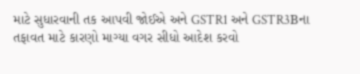માટે સુધારવાની તક આપવી જોઈએ અને GSTR1 અને GSTR3Bના તફાવત માટે કારણો માગ્યા વગર સીધો આદેશ કરવો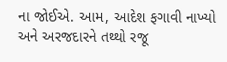ના જોઈએ. આમ, આદેશ ફગાવી નાખ્યો અને અરજદારને તથ્થો રજૂ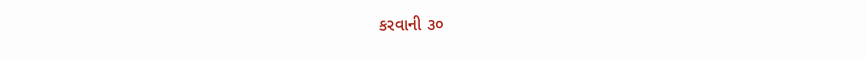કરવાની ૩૦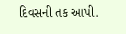દિવસની તક આપી.